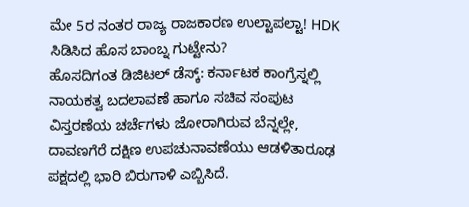ಮೇ 5ರ ನಂತರ ರಾಜ್ಯ ರಾಜಕಾರಣ ಉಲ್ಟಾಪಲ್ಟಾ! HDK ಸಿಡಿಸಿದ ಹೊಸ ಬಾಂಬ್ನ ಗುಟ್ಟೇನು?
ಹೊಸದಿಗಂತ ಡಿಜಿಟಲ್ ಡೆಸ್ಕ್: ಕರ್ನಾಟಕ ಕಾಂಗ್ರೆಸ್ನಲ್ಲಿ ನಾಯಕತ್ವ ಬದಲಾವಣೆ ಹಾಗೂ ಸಚಿವ ಸಂಪುಟ ವಿಸ್ತರಣೆಯ ಚರ್ಚೆಗಳು ಜೋರಾಗಿರುವ ಬೆನ್ನಲ್ಲೇ, ದಾವಣಗೆರೆ ದಕ್ಷಿಣ ಉಪಚುನಾವಣೆಯು ಆಡಳಿತಾರೂಢ ಪಕ್ಷದಲ್ಲಿ ಭಾರಿ ಬಿರುಗಾಳಿ ಎಬ್ಬಿಸಿದೆ.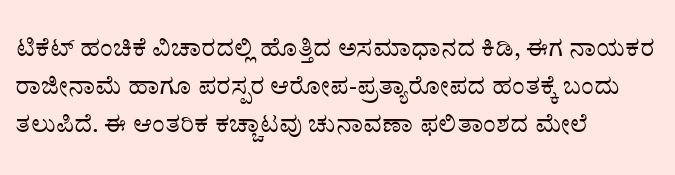ಟಿಕೆಟ್ ಹಂಚಿಕೆ ವಿಚಾರದಲ್ಲಿ ಹೊತ್ತಿದ ಅಸಮಾಧಾನದ ಕಿಡಿ, ಈಗ ನಾಯಕರ ರಾಜೀನಾಮೆ ಹಾಗೂ ಪರಸ್ಪರ ಆರೋಪ-ಪ್ರತ್ಯಾರೋಪದ ಹಂತಕ್ಕೆ ಬಂದು ತಲುಪಿದೆ. ಈ ಆಂತರಿಕ ಕಚ್ಚಾಟವು ಚುನಾವಣಾ ಫಲಿತಾಂಶದ ಮೇಲೆ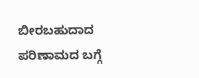ಬೀರಬಹುದಾದ ಪರಿಣಾಮದ ಬಗ್ಗೆ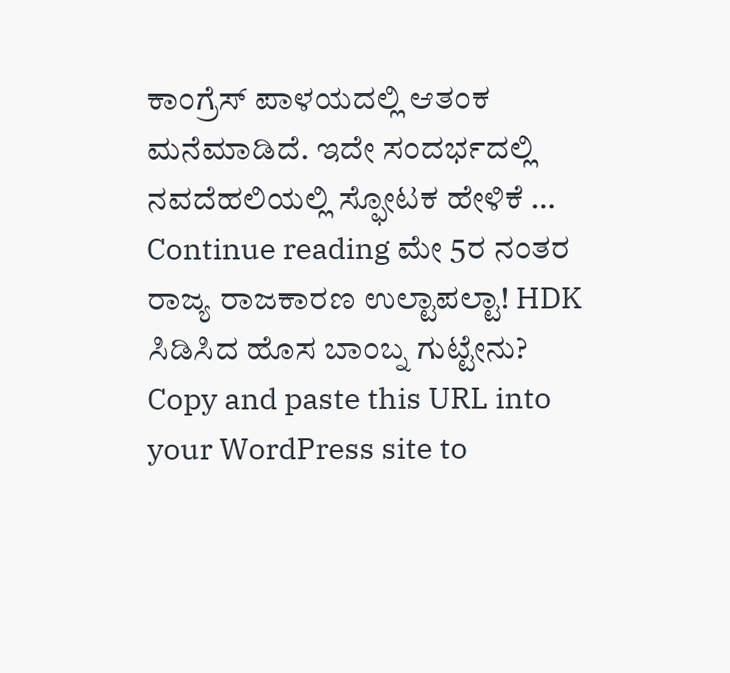ಕಾಂಗ್ರೆಸ್ ಪಾಳಯದಲ್ಲಿ ಆತಂಕ ಮನೆಮಾಡಿದೆ. ಇದೇ ಸಂದರ್ಭದಲ್ಲಿ ನವದೆಹಲಿಯಲ್ಲಿ ಸ್ಫೋಟಕ ಹೇಳಿಕೆ … Continue reading ಮೇ 5ರ ನಂತರ ರಾಜ್ಯ ರಾಜಕಾರಣ ಉಲ್ಟಾಪಲ್ಟಾ! HDK ಸಿಡಿಸಿದ ಹೊಸ ಬಾಂಬ್ನ ಗುಟ್ಟೇನು?
Copy and paste this URL into your WordPress site to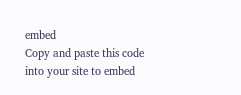embed
Copy and paste this code into your site to embed